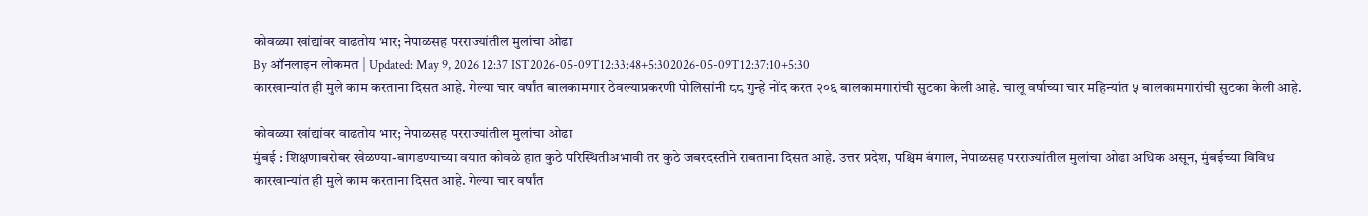कोवळ्या खांद्यांवर वाढतोय भार; नेपाळसह परराज्यांतील मुलांचा ओढा
By ऑनलाइन लोकमत | Updated: May 9, 2026 12:37 IST2026-05-09T12:33:48+5:302026-05-09T12:37:10+5:30
कारखान्यांत ही मुले काम करताना दिसत आहे. गेल्या चार वर्षांत बालकामगार ठेवल्याप्रकरणी पोलिसांनी ८८ गुन्हे नोंद करत २०६ बालकामगारांची सुटका केली आहे. चालू वर्षाच्या चार महिन्यांत ५ बालकामगारांची सुटका केली आहे.

कोवळ्या खांद्यांवर वाढतोय भार; नेपाळसह परराज्यांतील मुलांचा ओढा
मुंबई : शिक्षणाबरोबर खेळण्या-बागडण्याच्या वयात कोवळे हात कुठे परिस्थितीअभावी तर कुठे जबरदस्तीने राबताना दिसत आहे. उत्तर प्रदेश, पश्चिम बंगाल, नेपाळसह परराज्यांतील मुलांचा ओढा अधिक असून, मुंबईच्या विविध
कारखान्यांत ही मुले काम करताना दिसत आहे. गेल्या चार वर्षांत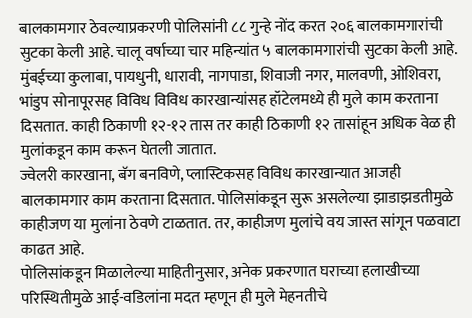बालकामगार ठेवल्याप्रकरणी पोलिसांनी ८८ गुन्हे नोंद करत २०६ बालकामगारांची सुटका केली आहे. चालू वर्षाच्या चार महिन्यांत ५ बालकामगारांची सुटका केली आहे.
मुंबईच्या कुलाबा, पायधुनी, धारावी, नागपाडा, शिवाजी नगर, मालवणी, ओशिवरा, भांडुप सोनापूरसह विविध विविध कारखान्यांसह हॉटेलमध्ये ही मुले काम करताना दिसतात. काही ठिकाणी १२-१२ तास तर काही ठिकाणी १२ तासांहून अधिक वेळ ही मुलांकडून काम करून घेतली जातात.
ज्वेलरी कारखाना, बॅग बनविणे, प्लास्टिकसह विविध कारखान्यात आजही बालकामगार काम करताना दिसतात. पोलिसांकडून सुरू असलेल्या झाडाझडतीमुळे काहीजण या मुलांना ठेवणे टाळतात. तर, काहीजण मुलांचे वय जास्त सांगून पळवाटा काढत आहे.
पोलिसांकडून मिळालेल्या माहितीनुसार, अनेक प्रकरणात घराच्या हलाखीच्या परिस्थितीमुळे आई-वडिलांना मदत म्हणून ही मुले मेहनतीचे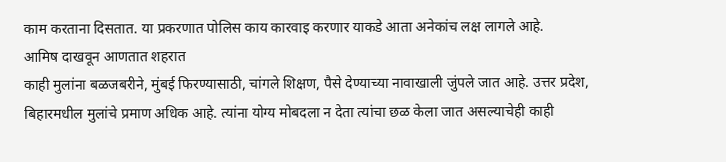काम करताना दिसतात. या प्रकरणात पोलिस काय कारवाइ करणार याकडे आता अनेकांच लक्ष लागले आहे.
आमिष दाखवून आणतात शहरात
काही मुलांना बळजबरीने, मुंबई फिरण्यासाठी, चांगले शिक्षण, पैसे देण्याच्या नावाखाली जुंपले जात आहे. उत्तर प्रदेश, बिहारमधील मुलांचे प्रमाण अधिक आहे. त्यांना योग्य मोबदला न देता त्यांचा छळ केला जात असल्याचेही काही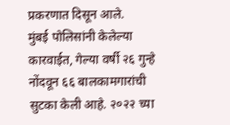प्रकरणात दिसून आले.
मुंबई पोलिसांनी केलेल्या कारवाईत, गेल्या वर्षी २६ गुन्हे नोंदवून ६६ बालकामगारांची सुटका केली आहे. २०२२ च्या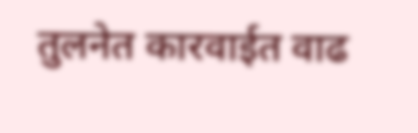तुलनेत कारवाईत वाढ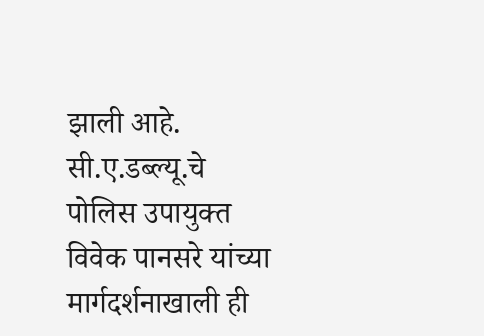झाली आहे. सी.ए.डब्ल्यू.चे पोलिस उपायुक्त विवेक पानसरे यांच्या मार्गदर्शनाखाली ही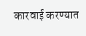कारवाई करण्यात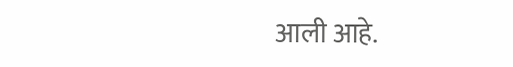आली आहे.